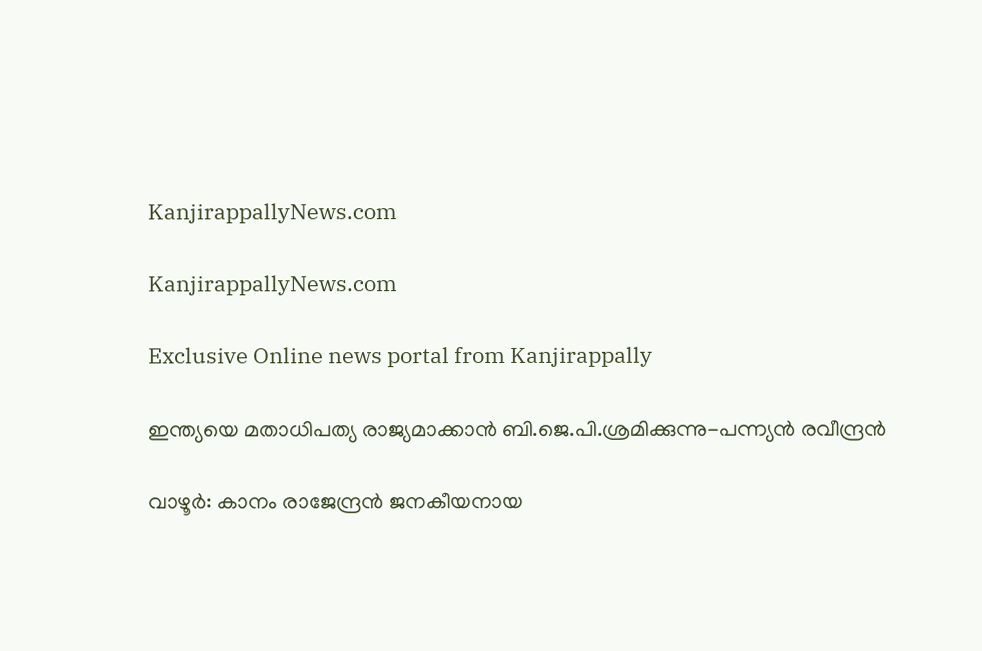KanjirappallyNews.com

KanjirappallyNews.com

Exclusive Online news portal from Kanjirappally

ഇന്ത്യയെ മതാധിപത്യ രാജ്യമാക്കാൻ ബി.ജെ.പി.ശ്രമിക്കുന്നു-പന്ന്യൻ രവീന്ദ്രൻ

വാഴൂർ: കാനം രാജേന്ദ്രൻ ജനകീയനായ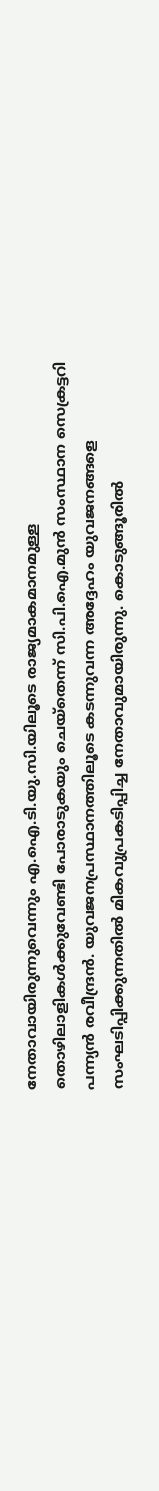നേതാവായിരുന്നുവെന്നും എ.ഐ.ടി.യു.സി.യിലൂടെ രാജ്യമാകമാനമുള്ള തൊഴിലാളികൾക്കുവേണ്ടി പോരാടുകയും ചെയ്‌തെന്ന് സി.പി.ഐ.മുൻ സംസ്ഥാന സെക്രട്ടറി പന്ന്യൻ രവീന്ദ്രൻ. യുവജനപ്രസ്ഥാനത്തിലൂടെ കടന്നുവന്ന അദ്ദേഹം യുവജനങ്ങളെ സംഘടിപ്പിക്കുന്നതിൽ മികവുപ്രകടിപ്പിച്ച നേതാവുമായിരുന്നു. കൊടുങ്ങൂരിൽ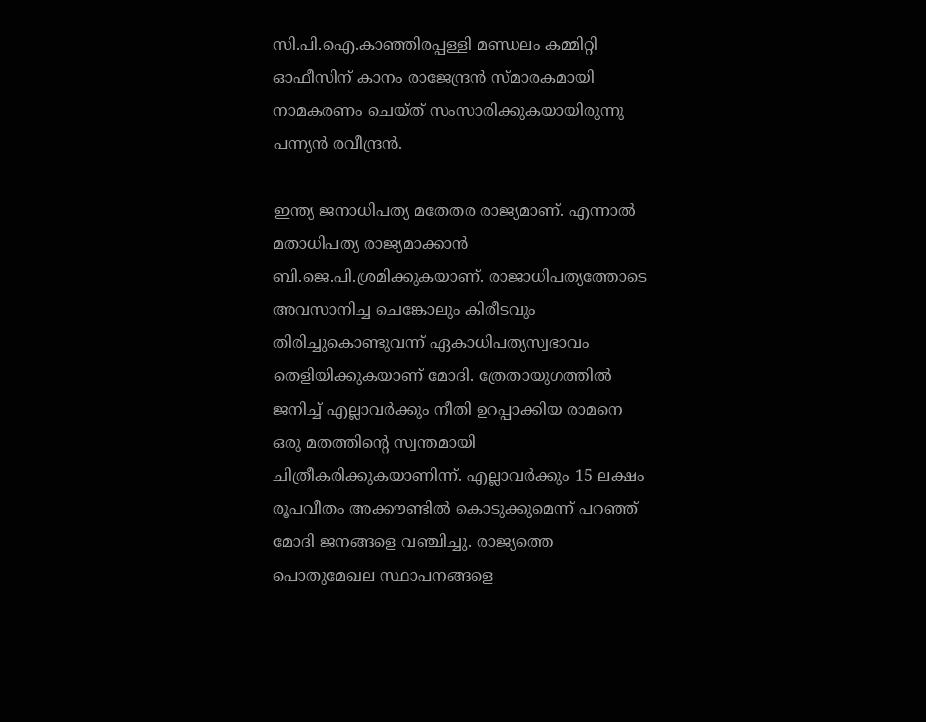സി.പി.ഐ.കാഞ്ഞിരപ്പള്ളി മണ്ഡലം കമ്മിറ്റി ഓഫീസിന് കാനം രാജേന്ദ്രൻ സ്മാരകമായി നാമകരണം ചെയ്ത് സംസാരിക്കുകയായിരുന്നു പന്ന്യൻ രവീന്ദ്രൻ.

ഇന്ത്യ ജനാധിപത്യ മതേതര രാജ്യമാണ്. എന്നാൽ മതാധിപത്യ രാജ്യമാക്കാൻ ബി.ജെ.പി.ശ്രമിക്കുകയാണ്. രാജാധിപത്യത്തോടെ അവസാനിച്ച ചെങ്കോലും കിരീടവും തിരിച്ചുകൊണ്ടുവന്ന് ഏകാധിപത്യസ്വഭാവം തെളിയിക്കുകയാണ് മോദി. ത്രേതായുഗത്തിൽ ജനിച്ച് എല്ലാവർക്കും നീതി ഉറപ്പാക്കിയ രാമനെ ഒരു മതത്തിന്റെ സ്വന്തമായി ചിത്രീകരിക്കുകയാണിന്ന്. എല്ലാവർക്കും 15 ലക്ഷം രൂപവീതം അക്കൗണ്ടിൽ കൊടുക്കുമെന്ന് പറഞ്ഞ് മോദി ജനങ്ങളെ വഞ്ചിച്ചു. രാജ്യത്തെ പൊതുമേഖല സ്ഥാപനങ്ങളെ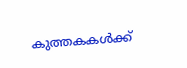കുത്തകകൾക്ക്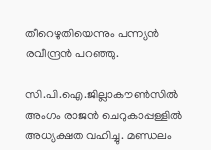തീറെഴുതിയെന്നും പന്ന്യൻ രവീന്ദ്രൻ പറഞ്ഞു.

സി.പി.ഐ.ജില്ലാകൗൺസിൽ അംഗം രാജൻ ചെറുകാപ്പള്ളിൽ അധ്യക്ഷത വഹിച്ചു. മണ്ഡലം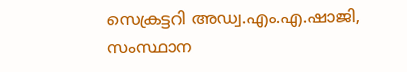സെക്രട്ടറി അഡ്വ.എം.എ.ഷാജി, സംസ്ഥാന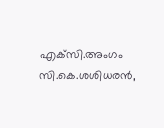എക്‌സി.അംഗം സി.കെ.ശശിധരൻ,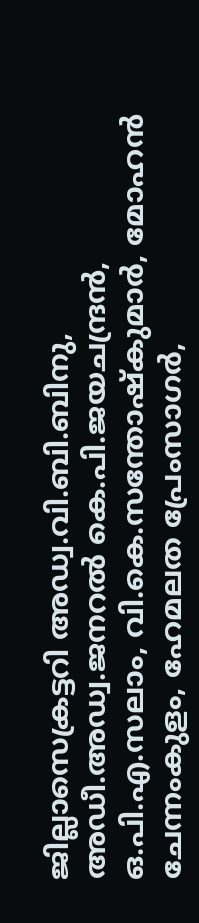ജില്ലാസെക്രട്ടറി അഡ്വ.വി.ബി.ബിനു, അഡീ.അഡ്വ.ജനറൽ കെ.പി.ജയചന്ദ്രൻ, ഒ.പി.എ.സലാം, വി.കെ.സന്തോഷ്‌കുമാർ, മോഹൻ ചേന്നംകുളം, ഹേമലത പ്രേംസാഗർ,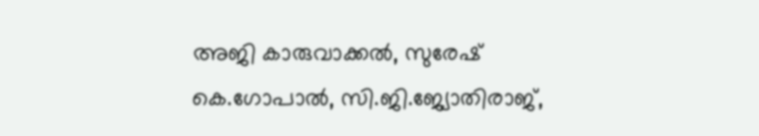അജി കാരുവാക്കൽ, സുരേഷ് കെ.ഗോപാൽ, സി.ജി.ജ്യോതിരാജ്,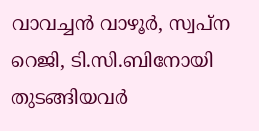വാവച്ചൻ വാഴൂർ, സ്വപ്‌ന റെജി, ടി.സി.ബിനോയി തുടങ്ങിയവർ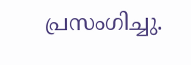പ്രസംഗിച്ചു.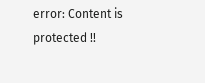error: Content is protected !!